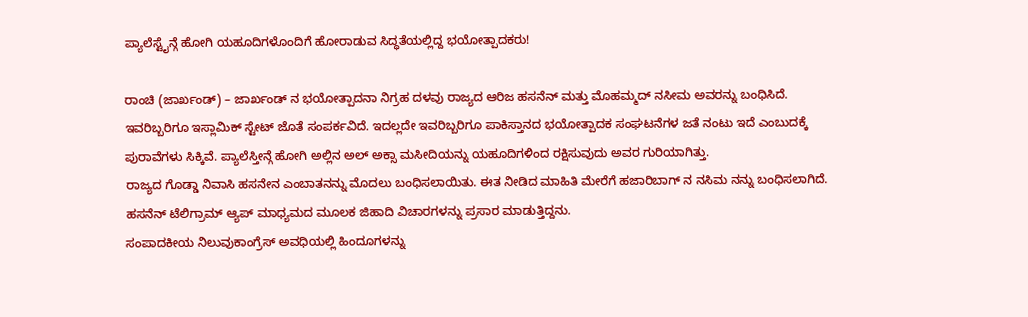ಪ್ಯಾಲೆಸ್ಟೈನ್ಗೆ ಹೋಗಿ ಯಹೂದಿಗಳೊಂದಿಗೆ ಹೋರಾಡುವ ಸಿದ್ಧತೆಯಲ್ಲಿದ್ದ ಭಯೋತ್ಪಾದಕರು!

ರಾಂಚಿ (ಜಾರ್ಖಂಡ್) – ಜಾರ್ಖಂಡ್ ನ ಭಯೋತ್ಪಾದನಾ ನಿಗ್ರಹ ದಳವು ರಾಜ್ಯದ ಆರಿಜ ಹಸನೆನ್ ಮತ್ತು ಮೊಹಮ್ಮದ್ ನಸೀಮ ಅವರನ್ನು ಬಂಧಿಸಿದೆ. ಇವರಿಬ್ಬರಿಗೂ ಇಸ್ಲಾಮಿಕ್ ಸ್ಟೇಟ್ ಜೊತೆ ಸಂಪರ್ಕವಿದೆ. ಇದಲ್ಲದೇ ಇವರಿಬ್ಬರಿಗೂ ಪಾಕಿಸ್ತಾನದ ಭಯೋತ್ಪಾದಕ ಸಂಘಟನೆಗಳ ಜತೆ ನಂಟು ಇದೆ ಎಂಬುದಕ್ಕೆ ಪುರಾವೆಗಳು ಸಿಕ್ಕಿವೆ. ಪ್ಯಾಲೆಸ್ತೀನ್ಗೆ ಹೋಗಿ ಅಲ್ಲಿನ ಅಲ್ ಅಕ್ಸಾ ಮಸೀದಿಯನ್ನು ಯಹೂದಿಗಳಿಂದ ರಕ್ಷಿಸುವುದು ಅವರ ಗುರಿಯಾಗಿತ್ತು.
ರಾಜ್ಯದ ಗೊಡ್ಡಾ ನಿವಾಸಿ ಹಸನೇನ ಎಂಬಾತನನ್ನು ಮೊದಲು ಬಂಧಿಸಲಾಯಿತು. ಈತ ನೀಡಿದ ಮಾಹಿತಿ ಮೇರೆಗೆ ಹಜಾರಿಬಾಗ್ ನ ನಸಿಮ ನನ್ನು ಬಂಧಿಸಲಾಗಿದೆ. ಹಸನೆನ್ ಟೆಲಿಗ್ರಾಮ್ ಆ್ಯಪ್ ಮಾಧ್ಯಮದ ಮೂಲಕ ಜಿಹಾದಿ ವಿಚಾರಗಳನ್ನು ಪ್ರಸಾರ ಮಾಡುತ್ತಿದ್ದನು.
ಸಂಪಾದಕೀಯ ನಿಲುವುಕಾಂಗ್ರೆಸ್ ಅವಧಿಯಲ್ಲಿ ಹಿಂದೂಗಳನ್ನು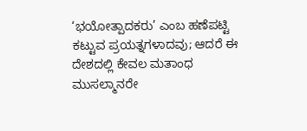‘ಭಯೋತ್ಪಾದಕರು’ ಎಂಬ ಹಣೆಪಟ್ಟಿ ಕಟ್ಟುವ ಪ್ರಯತ್ನಗಳಾದವು; ಆದರೆ ಈ ದೇಶದಲ್ಲಿ ಕೇವಲ ಮತಾಂಧ ಮುಸಲ್ಮಾನರೇ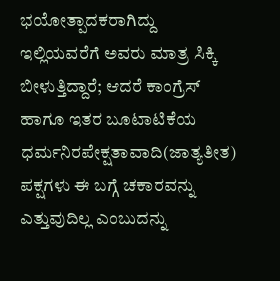ಭಯೋತ್ಪಾದಕರಾಗಿದ್ದು ಇಲ್ಲಿಯವರೆಗೆ ಅವರು ಮಾತ್ರ ಸಿಕ್ಕಿ ಬೀಳುತ್ತಿದ್ದಾರೆ; ಆದರೆ ಕಾಂಗ್ರೆಸ್ ಹಾಗೂ ಇತರ ಬೂಟಾಟಿಕೆಯ ಧರ್ಮನಿರಪೇಕ್ಷತಾವಾದಿ(ಜಾತ್ಯತೀತ) ಪಕ್ಷಗಳು ಈ ಬಗ್ಗೆ ಚಕಾರವನ್ನು ಎತ್ತುವುದಿಲ್ಲ ಎಂಬುದನ್ನು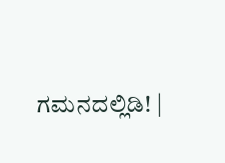ಗಮನದಲ್ಲಿಡಿ! |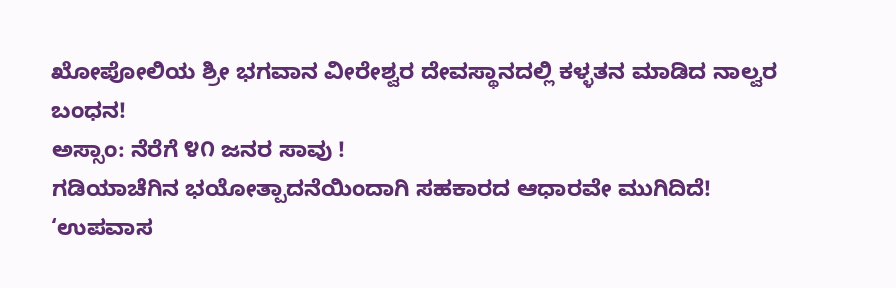ಖೋಪೋಲಿಯ ಶ್ರೀ ಭಗವಾನ ವೀರೇಶ್ವರ ದೇವಸ್ಥಾನದಲ್ಲಿ ಕಳ್ಳತನ ಮಾಡಿದ ನಾಲ್ವರ ಬಂಧನ!
ಅಸ್ಸಾಂ: ನೆರೆಗೆ ೪೧ ಜನರ ಸಾವು !
ಗಡಿಯಾಚೆಗಿನ ಭಯೋತ್ಪಾದನೆಯಿಂದಾಗಿ ಸಹಕಾರದ ಆಧಾರವೇ ಮುಗಿದಿದೆ!
‘ಉಪವಾಸ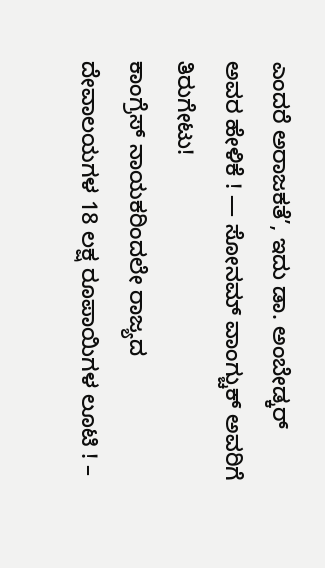ಎಂದರೆ ಅರಾಜಕತೆ’, ಇದು ಡಾ. ಅಂಬೇಡ್ಕರ್ ಅವರ ಹೇಳಿಕೆ ! — ಸೋನಮ್ ವಾಂಗ್ಚುಕ್ ಅವರಿಗೆ ತಿರುಗೇಟು!
ಕಾಂಗ್ರೆಸ್ ನಾಯಕರಿಂದಲೇ ರಾಜ್ಯದ ದೇವಾಲಯಗಳ 18 ಲಕ್ಷ ರೂಪಾಯಿಗಳ ಲೂಟಿ ! –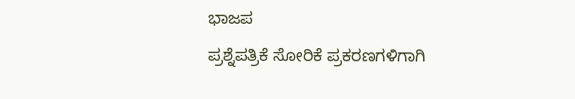ಭಾಜಪ
ಪ್ರಶ್ನೆಪತ್ರಿಕೆ ಸೋರಿಕೆ ಪ್ರಕರಣಗಳಿಗಾಗಿ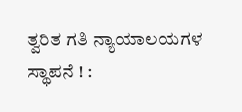ತ್ವರಿತ ಗತಿ ನ್ಯಾಯಾಲಯಗಳ ಸ್ಥಾಪನೆ ! :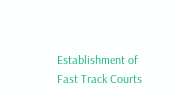Establishment of Fast Track Courts